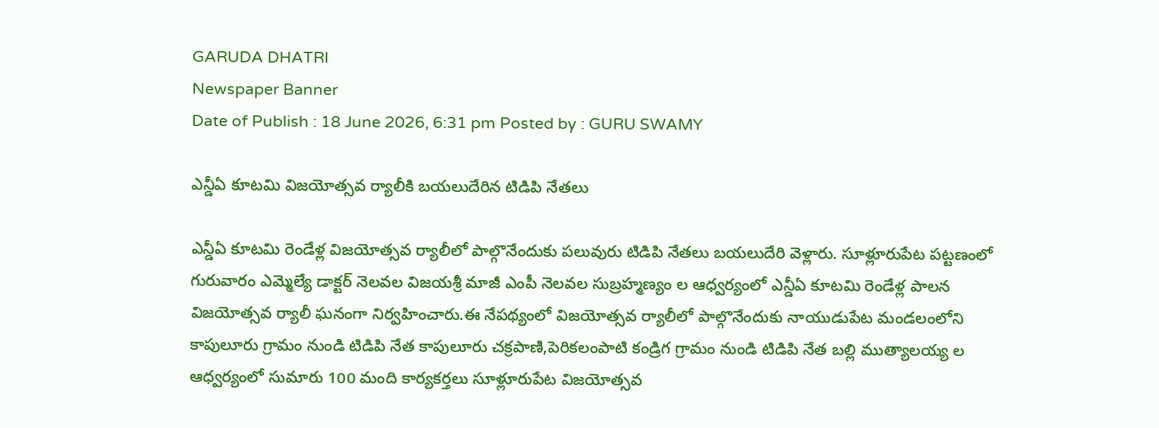GARUDA DHATRI
Newspaper Banner
Date of Publish : 18 June 2026, 6:31 pm Posted by : GURU SWAMY

ఎన్డీఏ కూటమి విజయోత్సవ ర్యాలీకి బయలుదేరిన టిడిపి నేతలు

ఎన్డీఏ కూటమి రెండేళ్ల విజయోత్సవ ర్యాలీలో పాల్గొనేందుకు పలువురు టిడిపి నేతలు బయలుదేరి వెళ్లారు. సూళ్లూరుపేట పట్టణంలో గురువారం ఎమ్మెల్యే డాక్టర్ నెలవల విజయశ్రీ మాజీ ఎంపీ నెలవల సుబ్రహ్మణ్యం ల ఆధ్వర్యంలో ఎన్డీఏ కూటమి రెండేళ్ల పాలన విజయోత్సవ ర్యాలీ ఘనంగా నిర్వహించారు.ఈ నేపథ్యంలో విజయోత్సవ ర్యాలీలో పాల్గొనేందుకు నాయుడుపేట మండలంలోని కాపులూరు గ్రామం నుండి టిడిపి నేత కాపులూరు చక్రపాణి,పెరికలంపాటి కండ్రిగ గ్రామం నుండి టిడిపి నేత బల్లి ముత్యాలయ్య ల ఆధ్వర్యంలో సుమారు 100 మంది కార్యకర్తలు సూళ్లూరుపేట విజయోత్సవ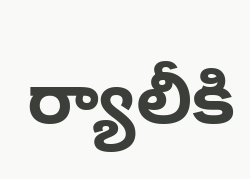ర్యాలీకి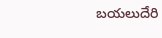బయలుదేరి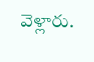వెళ్లారు.